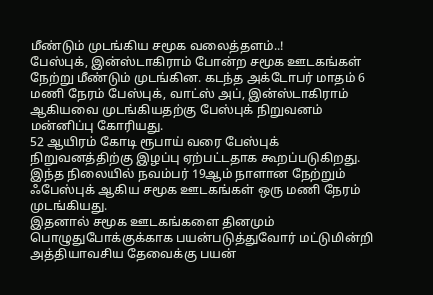மீண்டும் முடங்கிய சமூக வலைத்தளம்..!
பேஸ்புக், இன்ஸ்டாகிராம் போன்ற சமூக ஊடகங்கள் நேற்று மீண்டும் முடங்கின. கடந்த அக்டோபர் மாதம் 6 மணி நேரம் பேஸ்புக், வாட்ஸ் அப், இன்ஸ்டாகிராம் ஆகியவை முடங்கியதற்கு பேஸ்புக் நிறுவனம் மன்னிப்பு கோரியது.
52 ஆயிரம் கோடி ரூபாய் வரை பேஸ்புக் நிறுவனத்திற்கு இழப்பு ஏற்பட்டதாக கூறப்படுகிறது. இந்த நிலையில் நவம்பர் 19ஆம் நாளான நேற்றும் ஃபேஸ்புக் ஆகிய சமூக ஊடகங்கள் ஒரு மணி நேரம் முடங்கியது.
இதனால் சமூக ஊடகங்களை தினமும் பொழுதுபோக்குக்காக பயன்படுத்துவோர் மட்டுமின்றி அத்தியாவசிய தேவைக்கு பயன்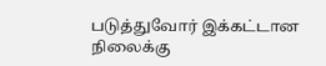படுத்துவோர் இக்கட்டான நிலைக்கு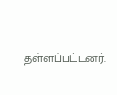தள்ளப்பட்டனர்.